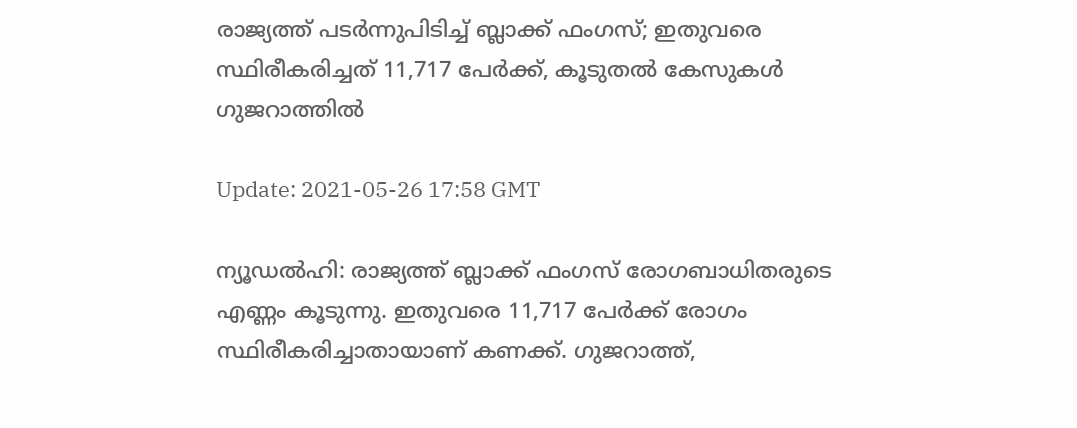രാജ്യത്ത് പടര്‍ന്നുപിടിച്ച് ബ്ലാക്ക് ഫംഗസ്; ഇതുവരെ സ്ഥിരീകരിച്ചത് 11,717 പേര്‍ക്ക്, കൂടുതല്‍ കേസുകള്‍ ഗുജറാത്തില്‍

Update: 2021-05-26 17:58 GMT

ന്യൂഡല്‍ഹി: രാജ്യത്ത് ബ്ലാക്ക് ഫംഗസ് രോഗബാധിതരുടെ എണ്ണം കൂടുന്നു. ഇതുവരെ 11,717 പേര്‍ക്ക് രോഗം സ്ഥിരീകരിച്ചാതായാണ് കണക്ക്. ഗുജറാത്ത്,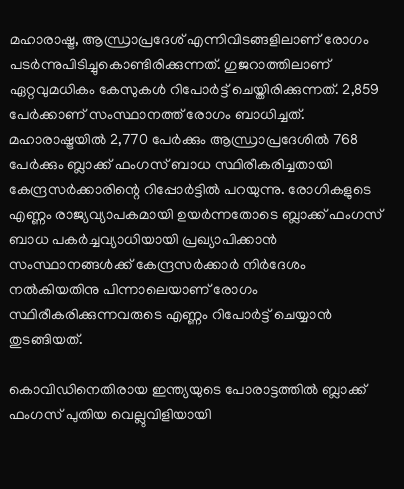മഹാരാഷ്ട്ര, ആന്ധ്രാപ്രദേശ് എന്നിവിടങ്ങളിലാണ് രോഗം പടര്‍ന്നുപിടിച്ചുകൊണ്ടിരിക്കുന്നത്. ഗുജറാത്തിലാണ് ഏറ്റവുമധികം കേസുകള്‍ റിപോര്‍ട്ട് ചെയ്തിരിക്കുന്നത്. 2,859 പേര്‍ക്കാണ് സംസ്ഥാനത്ത് രോഗം ബാധിച്ചത്. മഹാരാഷ്ട്രയില്‍ 2,770 പേര്‍ക്കും ആന്ധ്രാപ്രദേശില്‍ 768 പേര്‍ക്കും ബ്ലാക്ക് ഫംഗസ് ബാധ സ്ഥിരീകരിച്ചതായി കേന്ദ്രസര്‍ക്കാരിന്റെ റിപ്പോര്‍ട്ടില്‍ പറയുന്നു. രോഗികളുടെ എണ്ണം രാജ്യവ്യാപകമായി ഉയര്‍ന്നതോടെ ബ്ലാക്ക് ഫംഗസ് ബാധ പകര്‍ച്ചവ്യാധിയായി പ്രഖ്യാപിക്കാന്‍ സംസ്ഥാനങ്ങള്‍ക്ക് കേന്ദ്രസര്‍ക്കാര്‍ നിര്‍ദേശം നല്‍കിയതിനു പിന്നാലെയാണ് രോഗം സ്ഥിരീകരിക്കുന്നവരുടെ എണ്ണം റിപോര്‍ട്ട് ചെയ്യാന്‍ തുടങ്ങിയത്.

കൊവിഡിനെതിരായ ഇന്ത്യയുടെ പോരാട്ടത്തില്‍ ബ്ലാക്ക് ഫംഗസ് പുതിയ വെല്ലുവിളിയായി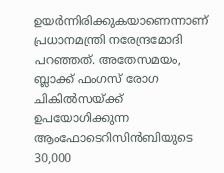ഉയര്‍ന്നിരിക്കുകയാണെന്നാണ് പ്രധാനമന്ത്രി നരേന്ദ്രമോദി പറഞ്ഞത്. അതേസമയം, ബ്ലാക്ക് ഫംഗസ് രോഗ ചികില്‍സയ്ക്ക് ഉപയോഗിക്കുന്ന ആംഫോടെറിസിന്‍ബിയുടെ 30,000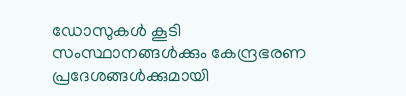ഡോസുകള്‍ കൂടി സംസ്ഥാനങ്ങള്‍ക്കും കേന്ദ്രഭരണ പ്രദേശങ്ങള്‍ക്കുമായി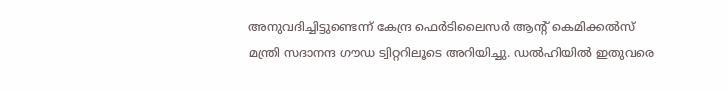അനുവദിച്ചിട്ടുണ്ടെന്ന് കേന്ദ്ര ഫെര്‍ടിലൈസര്‍ ആന്റ് കെമിക്കല്‍സ് മന്ത്രി സദാനന്ദ ഗൗഡ ട്വിറ്ററിലൂടെ അറിയിച്ചു. ഡല്‍ഹിയില്‍ ഇതുവരെ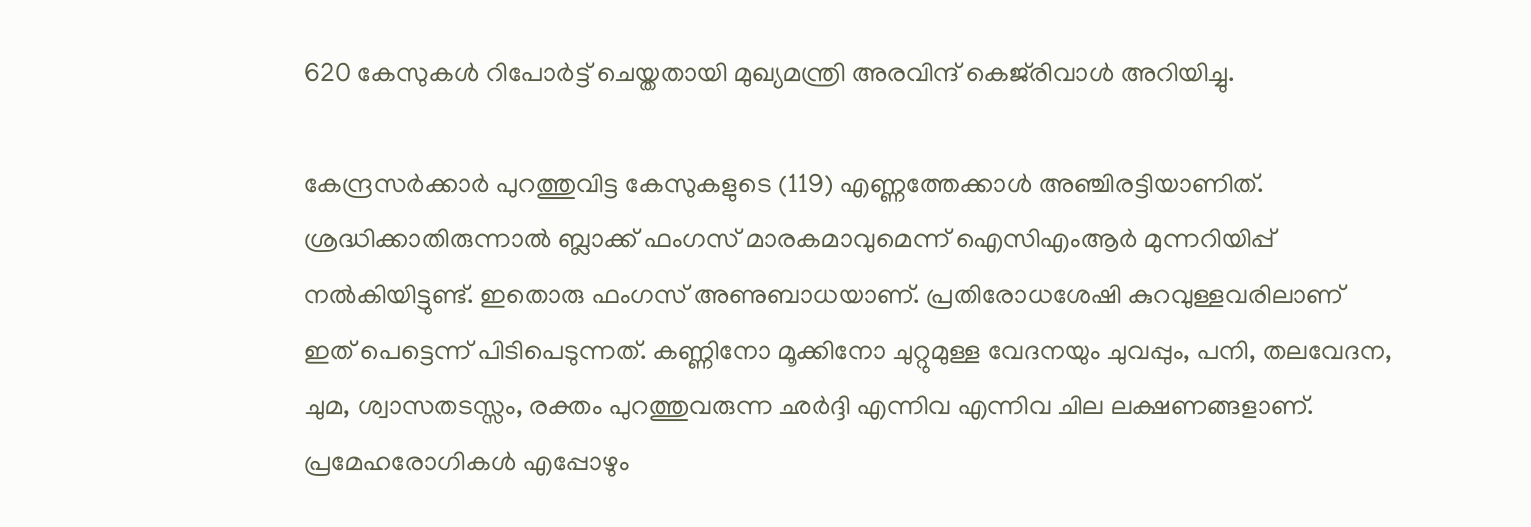620 കേസുകള്‍ റിപോര്‍ട്ട് ചെയ്തതായി മുഖ്യമന്ത്രി അരവിന്ദ് കെജ്‌രിവാള്‍ അറിയിച്ചു.

കേന്ദ്രസര്‍ക്കാര്‍ പുറത്തുവിട്ട കേസുകളുടെ (119) എണ്ണത്തേക്കാള്‍ അഞ്ചിരട്ടിയാണിത്. ശ്രദ്ധിക്കാതിരുന്നാല്‍ ബ്ലാക്ക് ഫംഗസ് മാരകമാവുമെന്ന് ഐസിഎംആര്‍ മുന്നറിയിപ്പ് നല്‍കിയിട്ടുണ്ട്. ഇതൊരു ഫംഗസ് അണുബാധയാണ്. പ്രതിരോധശേഷി കുറവുള്ളവരിലാണ് ഇത് പെട്ടെന്ന് പിടിപെടുന്നത്. കണ്ണിനോ മൂക്കിനോ ചുറ്റുമുള്ള വേദനയും ചുവപ്പും, പനി, തലവേദന, ചുമ, ശ്വാസതടസ്സം, രക്തം പുറത്തുവരുന്ന ഛര്‍ദ്ദി എന്നിവ എന്നിവ ചില ലക്ഷണങ്ങളാണ്. പ്രമേഹരോഗികള്‍ എപ്പോഴും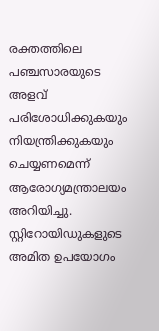രക്തത്തിലെ പഞ്ചസാരയുടെ അളവ് പരിശോധിക്കുകയും നിയന്ത്രിക്കുകയും ചെയ്യണമെന്ന് ആരോഗ്യമന്ത്രാലയം അറിയിച്ചു. സ്റ്റിറോയിഡുകളുടെ അമിത ഉപയോഗം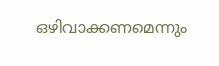ഒഴിവാക്കണമെന്നും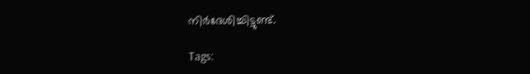നിര്‍ദേശിച്ചിട്ടുണ്ട്.

Tags: